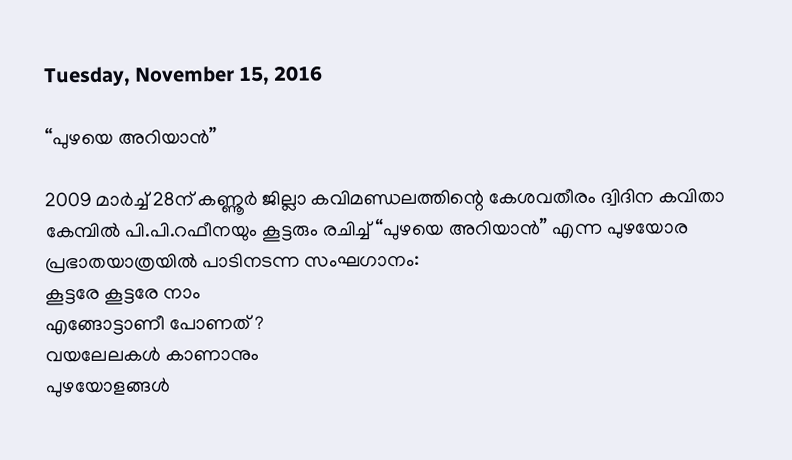Tuesday, November 15, 2016

“പുഴയെ അറിയാൻ”

2009 മാർച്ച് 28ന്‌ കണ്ണൂർ ജില്ലാ കവിമണ്ഡലത്തിന്റെ കേശവതീരം ദ്വിദിന കവിതാ കേമ്പിൽ പി.പി.റഫീനയും കൂട്ടരും രചിച്ച് “പുഴയെ അറിയാൻ” എന്ന പുഴയോര പ്രഭാതയാത്രയിൽ പാടിനടന്ന സംഘഗാനം:
കൂട്ടരേ കൂട്ടരേ നാം
എങ്ങോട്ടാണീ പോണത് ?
വയലേലകൾ കാണാനും
പുഴയോളങ്ങൾ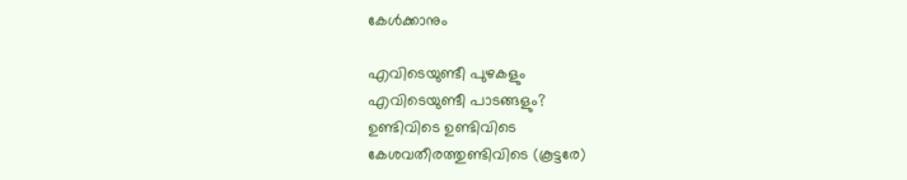കേൾക്കാനും

എവിടെയുണ്ടീ പുഴകളും
എവിടെയുണ്ടീ പാടങ്ങളും?
ഉണ്ടിവിടെ ഉണ്ടിവിടെ
കേശവതീരത്തുണ്ടിവിടെ (കൂട്ടരേ)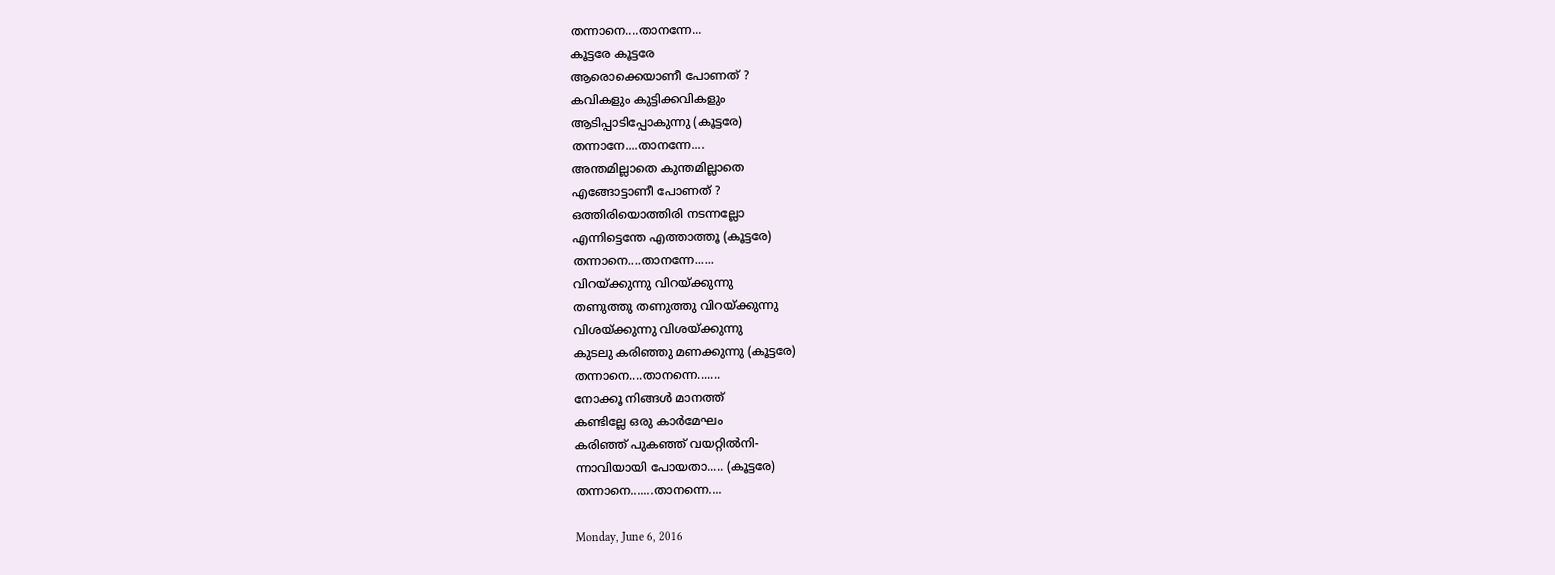തന്നാനെ....താനന്നേ...
കൂട്ടരേ കൂട്ടരേ
ആരൊക്കെയാണീ പോണത് ?
കവികളും കുട്ടിക്കവികളും
ആടിപ്പാടിപ്പോകുന്നു (കൂട്ടരേ)
തന്നാനേ....താനന്നേ....
അന്തമില്ലാതെ കുന്തമില്ലാതെ
എങ്ങോട്ടാണീ പോണത് ?
ഒത്തിരിയൊത്തിരി നടന്നല്ലോ
എന്നിട്ടെന്തേ എത്താത്തൂ (കൂട്ടരേ)
തന്നാനെ....താനന്നേ......
വിറയ്ക്കുന്നു വിറയ്ക്കുന്നു
തണുത്തു തണുത്തു വിറയ്ക്കുന്നു
വിശയ്ക്കുന്നു വിശയ്ക്കുന്നു
കുടലു കരിഞ്ഞു മണക്കുന്നു (കൂട്ടരേ)
തന്നാനെ....താനന്നെ.......
നോക്കൂ നിങ്ങൾ മാനത്ത്
കണ്ടില്ലേ ഒരു കാർമേഘം
കരിഞ്ഞ്‌ പുകഞ്ഞ്‌ വയറ്റിൽനി-
ന്നാവിയായി പോയതാ..... (കൂട്ടരേ)
തന്നാനെ.......താനന്നെ....

Monday, June 6, 2016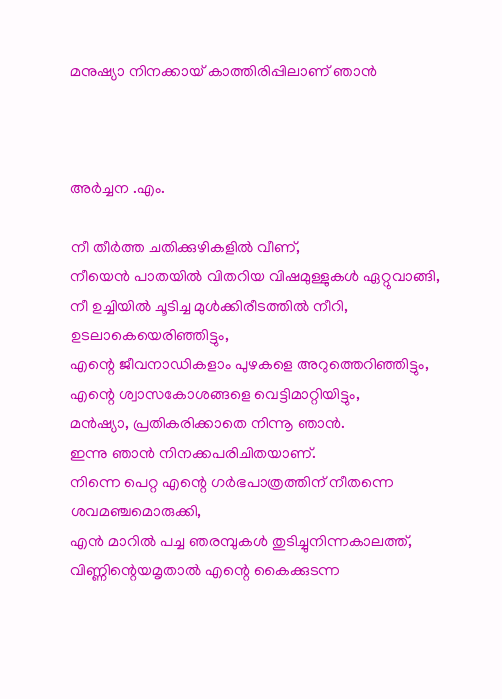മനുഷ്യാ നിനക്കായ് കാത്തിരിപ്പിലാണ്‌ ഞാൻ



അർച്ചന .എം.

നീ തീർത്ത ചതിക്കുഴികളിൽ വീണ്‌,
നീയെൻ പാതയിൽ വിതറിയ വിഷമുള്ളുകൾ ഏറ്റുവാങ്ങി,
നീ ഉച്ചിയിൽ ചൂടിച്ച മുൾക്കിരീടത്തിൽ നീറി,
ഉടലാകെയെരിഞ്ഞിട്ടും,
എന്റെ ജീവനാഡികളാം പുഴകളെ അറുത്തെറിഞ്ഞിട്ടും,
എന്റെ ശ്വാസകോശങ്ങളെ വെട്ടിമാറ്റിയിട്ടും,
മൻഷ്യാ, പ്രതികരിക്കാതെ നിന്നൂ ഞാൻ.
ഇന്നു ഞാൻ നിനക്കപരിചിതയാണ്‌.
നിന്നെ പെറ്റ എന്റെ ഗർഭപാത്രത്തിന്‌ നീതന്നെ ശവമഞ്ചമൊരുക്കി,
എൻ മാറിൽ പച്ച ഞരമ്പുകൾ തുടിച്ചുനിന്നകാലത്ത്‌,
വിണ്ണിന്റെയമൃതാൽ എന്റെ കൈക്കുടന്ന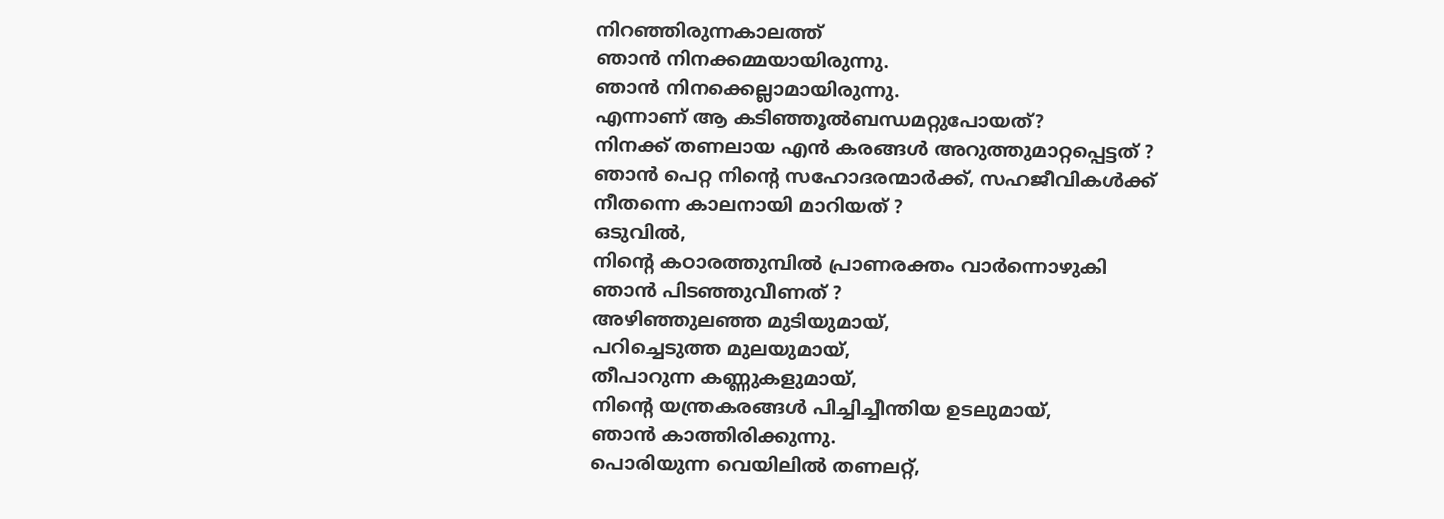നിറഞ്ഞിരുന്നകാലത്ത്‌
ഞാൻ നിനക്കമ്മയായിരുന്നു.
ഞാൻ നിനക്കെല്ലാമായിരുന്നു.
എന്നാണ്‌ ആ കടിഞ്ഞൂൽബന്ധമറ്റുപോയത്‌?
നിനക്ക്‌ തണലായ എൻ കരങ്ങൾ അറുത്തുമാറ്റപ്പെട്ടത്‌ ?
ഞാൻ പെറ്റ നിന്റെ സഹോദരന്മാർക്ക്‌, സഹജീവികൾക്ക്‌
നീതന്നെ കാലനായി മാറിയത്‌ ?
ഒടുവിൽ,
നിന്റെ കഠാരത്തുമ്പിൽ പ്രാണരക്തം വാർന്നൊഴുകി
ഞാൻ പിടഞ്ഞുവീണത്‌ ?
അഴിഞ്ഞുലഞ്ഞ മുടിയുമായ്,
പറിച്ചെടുത്ത മുലയുമായ്,
തീപാറുന്ന കണ്ണുകളുമായ്,
നിന്റെ യന്ത്രകരങ്ങൾ പിച്ചിച്ചീന്തിയ ഉടലുമായ്,
ഞാൻ കാത്തിരിക്കുന്നു.
പൊരിയുന്ന വെയിലിൽ തണലറ്റ്‌,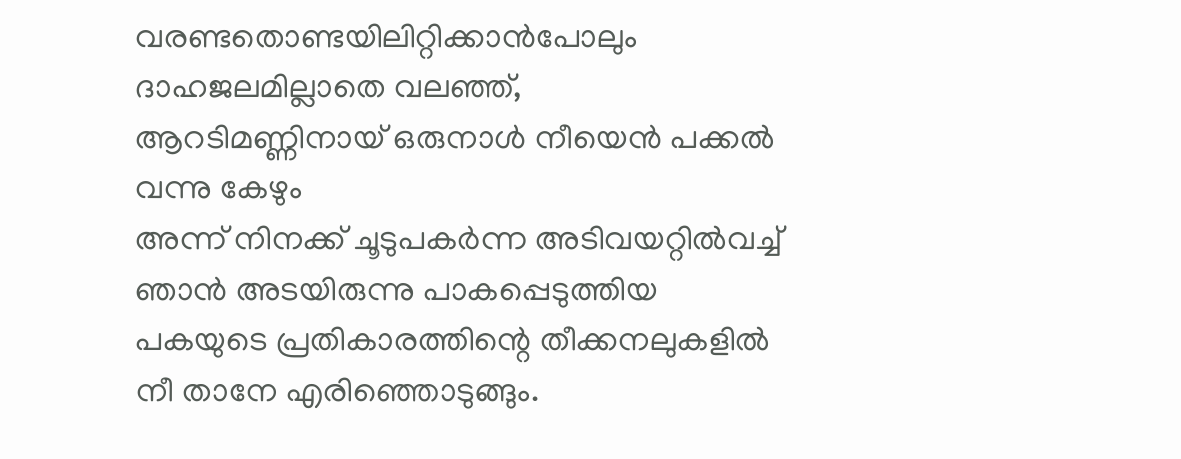വരണ്ടതൊണ്ടയിലിറ്റിക്കാൻപോലും ദാഹജലമില്ലാതെ വലഞ്ഞ്‌,
ആറടിമണ്ണിനായ് ഒരുനാൾ നീയെൻ പക്കൽ വന്നു കേഴും
അന്ന്‌ നിനക്ക്‌ ചൂടുപകർന്ന അടിവയറ്റിൽവച്ച്‌
ഞാൻ അടയിരുന്നു പാകപ്പെടുത്തിയ
പകയുടെ പ്രതികാരത്തിന്റെ തീക്കനലുകളിൽ
നീ താനേ എരിഞ്ഞൊടുങ്ങും.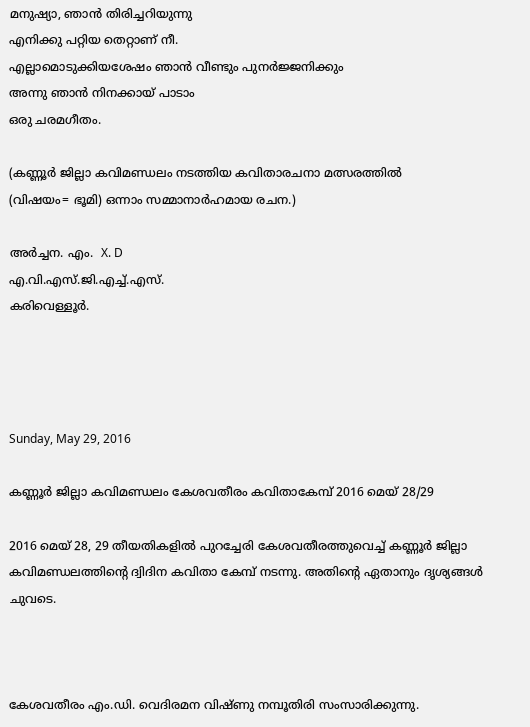മനുഷ്യാ, ഞാൻ തിരിച്ചറിയുന്നു
എനിക്കു പറ്റിയ തെറ്റാണ്‌ നീ.
എല്ലാമൊടുക്കിയശേഷം ഞാൻ വീണ്ടും പുനർജ്ജനിക്കും
അന്നു ഞാൻ നിനക്കായ് പാടാം
ഒരു ചരമഗീതം.

(കണ്ണൂർ ജില്ലാ കവിമണ്ഡലം നടത്തിയ കവിതാരചനാ മത്സരത്തിൽ
(വിഷയം= ഭൂമി) ഒന്നാം സമ്മാനാർഹമായ രചന.)

അർച്ചന. എം.  X. D
എ.വി.എസ്.ജി.എച്ച്.എസ്.
കരിവെള്ളൂർ.




Sunday, May 29, 2016

കണ്ണൂർ ജില്ലാ കവിമണ്ഡലം കേശവതീരം കവിതാകേമ്പ് 2016 മെയ് 28/29

2016 മെയ് 28, 29 തീയതികളിൽ പുറച്ചേരി കേശവതീരത്തുവെച്ച്‌ കണ്ണൂർ ജില്ലാ കവിമണ്ഡലത്തിന്റെ ദ്വിദിന കവിതാ കേമ്പ് നടന്നു. അതിന്റെ ഏതാനും ദൃശ്യങ്ങൾ ചുവടെ.



കേശവതീരം എം.ഡി. വെദിരമന വിഷ്ണു നമ്പൂതിരി സംസാരിക്കുന്നു.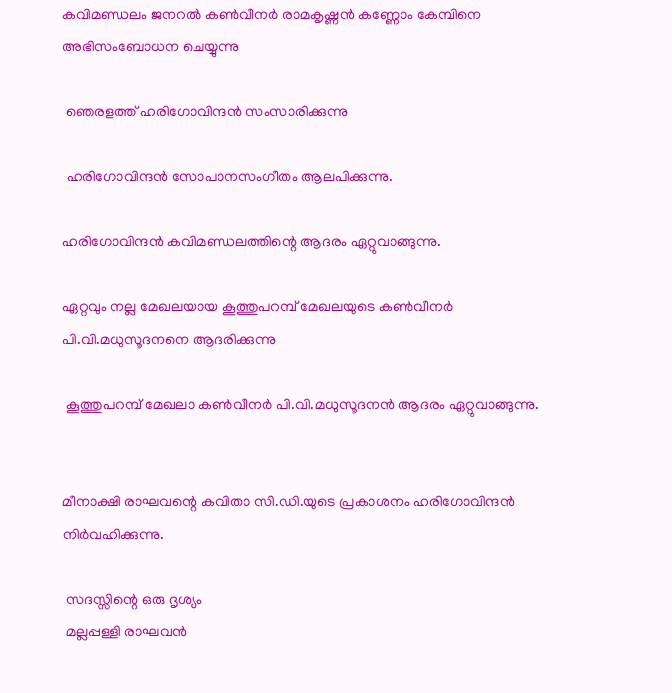കവിമണ്ഡലം ജനറൽ കൺവീനർ രാമകൃഷ്ണൻ കണ്ണോം കേമ്പിനെ അഭിസംബോധന ചെയ്യുന്നു

 ഞെരളത്ത്‌ ഹരിഗോവിന്ദൻ സംസാരിക്കുന്നു

 ഹരിഗോവിന്ദൻ സോപാനസംഗീതം ആലപിക്കുന്നു.

ഹരിഗോവിന്ദൻ കവിമണ്ഡലത്തിന്റെ ആദരം ഏറ്റുവാങ്ങുന്നു.

ഏറ്റവും നല്ല മേഖലയായ കൂത്തുപറമ്പ് മേഖലയുടെ കൺവീനർ പി.വി.മധുസൂദനനെ ആദരിക്കുന്നു

 കൂത്തുപറമ്പ് മേഖലാ കൺവീനർ പി.വി.മധുസൂദനൻ ആദരം ഏറ്റുവാങ്ങുന്നു.


മീനാക്ഷി രാഘവന്റെ കവിതാ സി.ഡി.യുടെ പ്രകാശനം ഹരിഗോവിന്ദൻ നിർവഹിക്കുന്നു.

 സദസ്സിന്റെ ഒരു ദൃശ്യം
 മല്ലപ്പള്ളി രാഘവൻ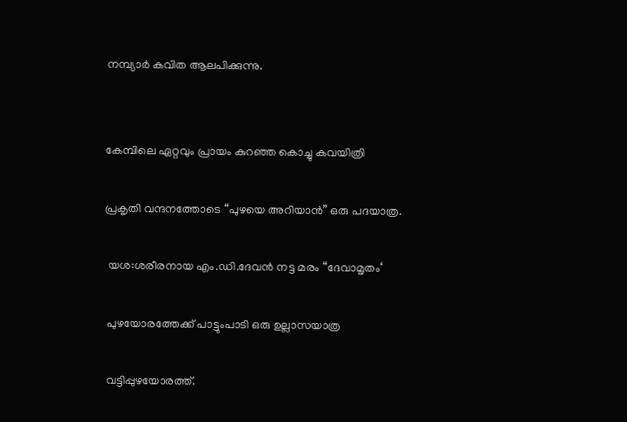നമ്പ്യാർ കവിത ആലപിക്കുന്നു.


കേമ്പിലെ ഏറ്റവും പ്രായം കുറഞ്ഞ കൊച്ചു കവയിത്രി

പ്രകൃതി വന്ദനത്തോടെ “പുഴയെ അറിയാൻ” ഒരു പദയാത്ര.

 യശ:ശരീരനായ എം.ഡി.ദേവൻ നട്ട മരം “ദേവാമൃതം‘

 പുഴയോരത്തേക്ക്‌ പാട്ടുംപാടി ഒരു ഉല്ലാസയാത്ര

 വട്ടിപ്പുഴയോരത്ത്‌.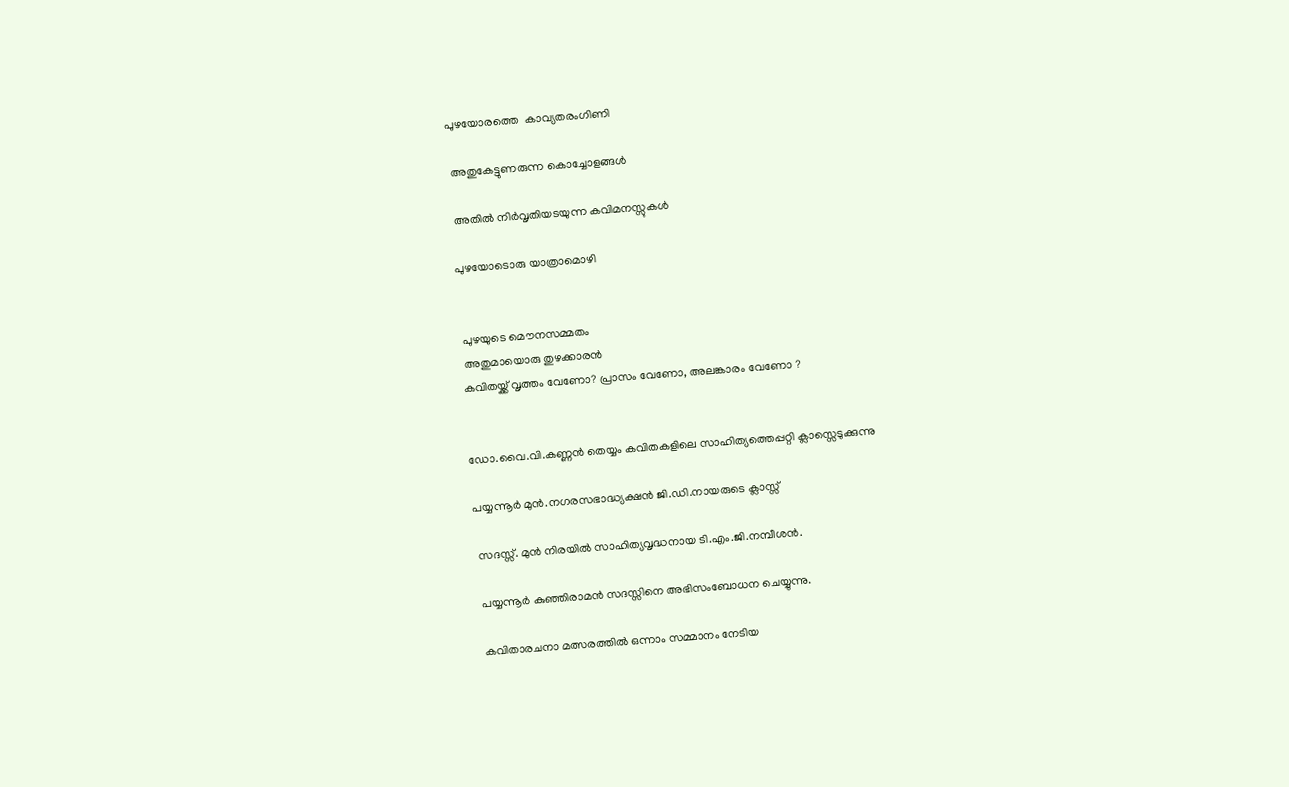പുഴയോരത്തെ  കാവ്യതരംഗിണി

 അതുകേട്ടുണരുന്ന കൊച്ചോളങ്ങൾ

 അതിൽ നിർവൃതിയടയുന്ന കവിമനസ്സുകൾ

പുഴയോടൊരു യാത്രാമൊഴി


 പുഴയുടെ മൌനസമ്മതം
 അതുമായൊരു തുഴക്കാരൻ
കവിതയ്ക്ക്‌ വൃത്തം വേണോ? പ്രാസം വേണോ, അലങ്കാരം വേണോ ?


ഡോ.വൈ.വി.കണ്ണൻ തെയ്യം കവിതകളിലെ സാഹിത്യത്തെപ്പറ്റി ക്ലാസ്സെടുക്കുന്നു

പയ്യന്നൂർ മുൻ.നഗരസഭാദ്ധ്യക്ഷൻ ജി.ഡി.നായരുടെ ക്ലാസ്സ്

 സദസ്സ്‌. മുൻ നിരയിൽ സാഹിത്യവൃദ്ധനായ ടി.എം.ജി.നമ്പീശൻ.

 പയ്യന്നൂർ കുഞ്ഞിരാമൻ സദസ്സിനെ അഭിസംബോധന ചെയ്യുന്നു.

 കവിതാരചനാ മത്സരത്തിൽ ഒന്നാം സമ്മാനം നേടിയ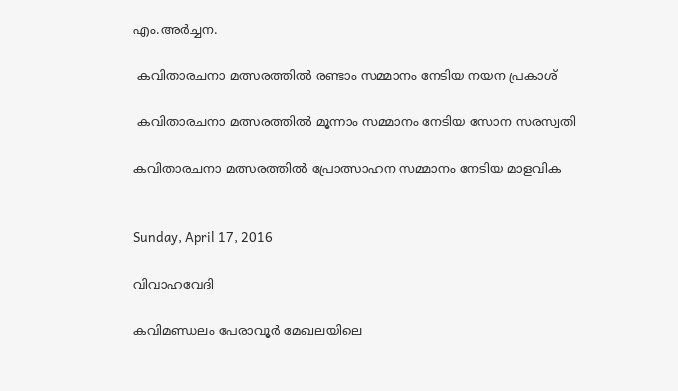എം.അർച്ചന.

 കവിതാരചനാ മത്സരത്തിൽ രണ്ടാം സമ്മാനം നേടിയ നയന പ്രകാശ്

 കവിതാരചനാ മത്സരത്തിൽ മൂന്നാം സമ്മാനം നേടിയ സോന സരസ്വതി

കവിതാരചനാ മത്സരത്തിൽ പ്രോത്സാഹന സമ്മാനം നേടിയ മാളവിക


Sunday, April 17, 2016

വിവാ‍ഹവേദി

കവിമണ്ഡലം പേരാവൂർ മേഖലയിലെ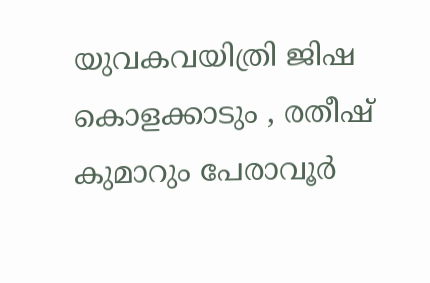യുവകവയിത്രി ജിഷ കൊളക്കാടും , രതീഷ് കുമാറും പേരാവൂർ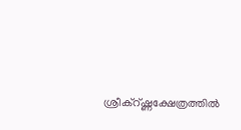ശ്രീക്‌റ്ഷ്ണക്ഷേത്രത്തിൽ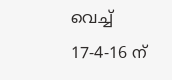വെച്ച്  17-4-16 ന്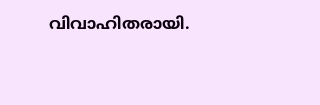വിവാഹിതരായി.